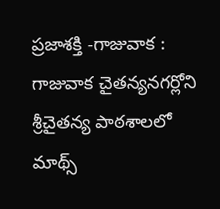ప్రజాశక్తి -గాజువాక : గాజువాక చైతన్యనగర్లోని శ్రీచైతన్య పాఠశాలలో మాథ్స్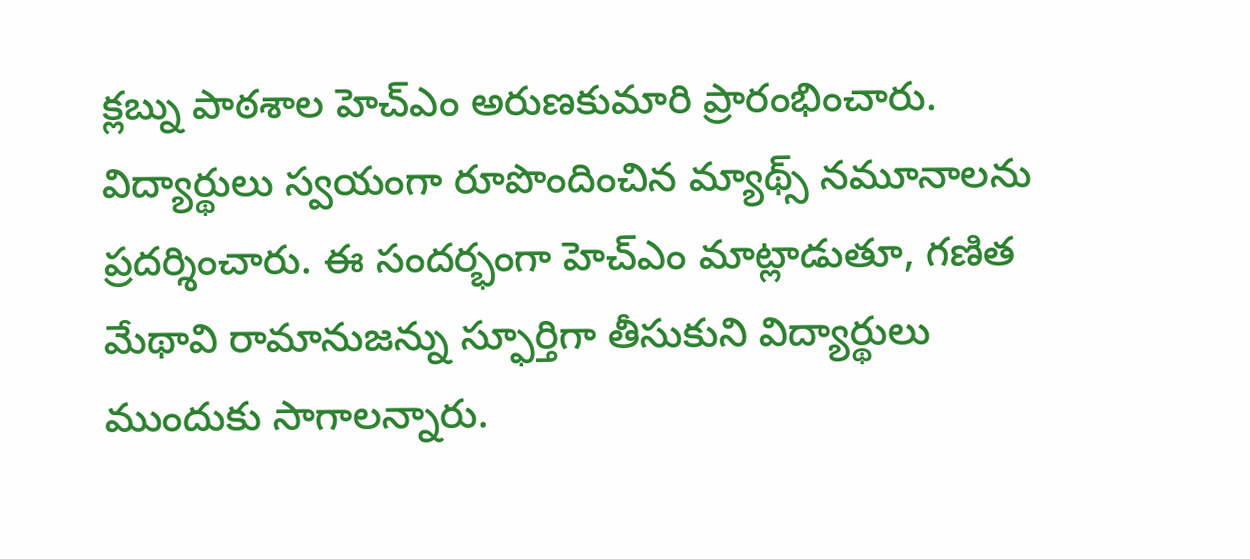క్లబ్ను పాఠశాల హెచ్ఎం అరుణకుమారి ప్రారంభించారు. విద్యార్థులు స్వయంగా రూపొందించిన మ్యాథ్స్ నమూనాలను ప్రదర్శించారు. ఈ సందర్భంగా హెచ్ఎం మాట్లాడుతూ, గణిత మేథావి రామానుజన్ను స్ఫూర్తిగా తీసుకుని విద్యార్థులు ముందుకు సాగాలన్నారు.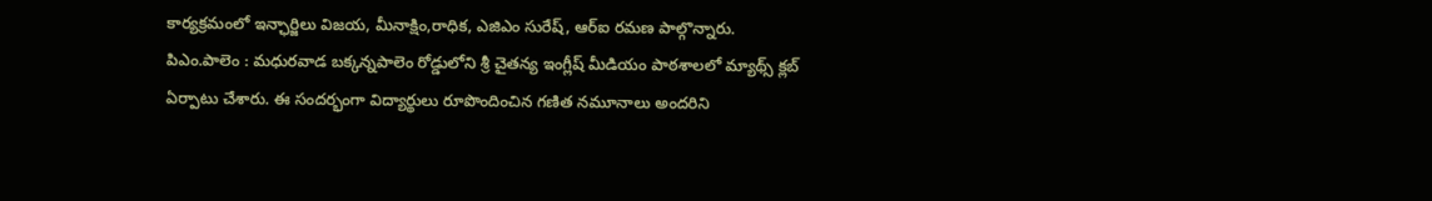కార్యక్రమంలో ఇన్ఛార్జిలు విజయ, మీనాక్షిం,రాధిక, ఎజిఎం సురేష్, ఆర్ఐ రమణ పాల్గొన్నారు.
పిఎం.పాలెం : మధురవాడ బక్కన్నపాలెం రోడ్డులోని శ్రీ చైతన్య ఇంగ్లీష్ మీడియం పాఠశాలలో మ్యాథ్స్ క్లబ్ ఏర్పాటు చేశారు. ఈ సందర్భంగా విద్యార్థులు రూపొందించిన గణిత నమూనాలు అందరిని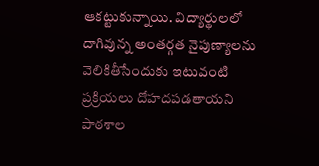ఆకట్టుకున్నాయి. విద్యార్థులలో దాగివున్న అంతర్గత నైపుణ్యాలను వెలికితీసేందుకు ఇటువంటి ప్రక్రియలు దోహదపడతాయని పాఠశాల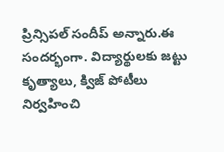ప్రిన్సిపల్ సందీప్ అన్నారు.ఈ సందర్భంగా. విద్యార్థులకు జట్టు కృత్యాలు, క్విజ్ పోటీలు నిర్వహించి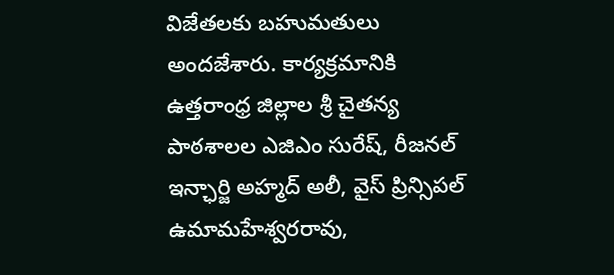విజేతలకు బహుమతులు అందజేశారు. కార్యక్రమానికి ఉత్తరాంధ్ర జిల్లాల శ్రీ చైతన్య పాఠశాలల ఎజిఎం సురేష్, రీజనల్ ఇన్ఛార్జి అహ్మద్ అలీ, వైస్ ప్రిన్సిపల్ ఉమామహేశ్వరరావు,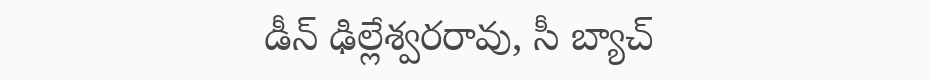డీన్ ఢిల్లేశ్వరరావు, సీ బ్యాచ్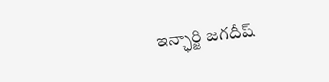ఇన్ఛార్జి జగదీష్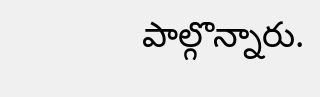పాల్గొన్నారు.